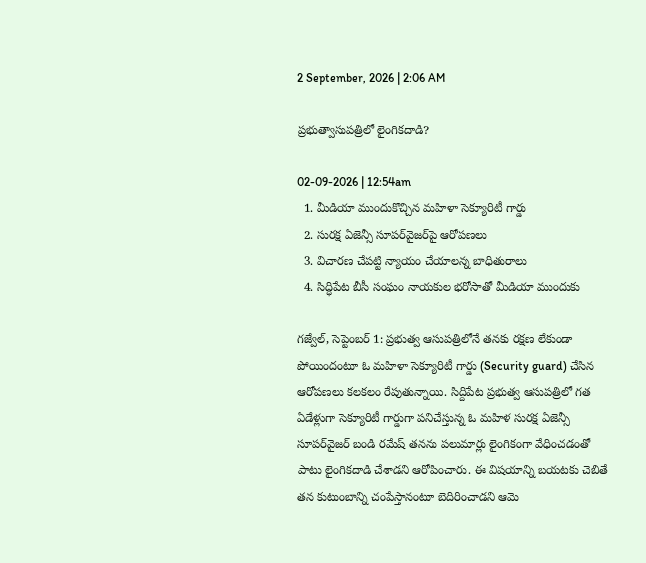2 September, 2026 | 2:06 AM

ప్రభుత్వాసుపత్రిలో లైంగికదాడి?

02-09-2026 | 12:54am
  1. మీడియా ముందుకొచ్చిన మహిళా సెక్యూరిటీ గార్డు
  2. సురక్ష ఏజెన్సీ సూపర్‌వైజర్‌పై ఆరోపణలు
  3. విచారణ చేపట్టి న్యాయం చేయాలన్న బాధితురాలు
  4. సిద్ధిపేట బీసీ సంఘం నాయకుల భరోసాతో మీడియా ముందుకు

గజ్వేల్, సెప్టెంబర్ 1: ప్రభుత్వ ఆసుపత్రిలోనే తనకు రక్షణ లేకుండా పోయిందంటూ ఓ మహిళా సెక్యూరిటీ గార్డు (Security guard) చేసిన ఆరోపణలు కలకలం రేపుతున్నాయి. సిద్దిపేట ప్రభుత్వ ఆసుపత్రిలో గత ఏడేళ్లుగా సెక్యూరిటీ గార్డుగా పనిచేస్తున్న ఓ మహిళ సురక్ష ఏజెన్సీ సూపర్‌వైజర్ బండి రమేష్ తనను పలుమార్లు లైంగికంగా వేధించడంతో పాటు లైంగికదాడి చేశాడని ఆరోపించారు. ఈ విషయాన్ని బయటకు చెబితే తన కుటుంబాన్ని చంపేస్తానంటూ బెదిరించాడని ఆమె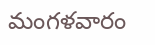మంగళవారం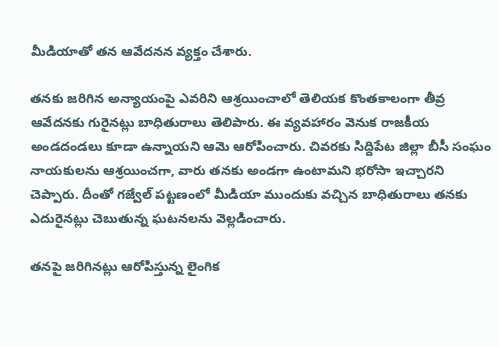మీడియాతో తన ఆవేదనన వ్యక్తం చేశారు.

తనకు జరిగిన అన్యాయంపై ఎవరిని ఆశ్రయించాలో తెలియక కొంతకాలంగా తీవ్ర ఆవేదనకు గురైనట్లు బాధితురాలు తెలిపారు. ఈ వ్యవహారం వెనుక రాజకీయ అండదండలు కూడా ఉన్నాయని ఆమె ఆరోపించారు. చివరకు సిద్దిపేట జిల్లా బీసీ సంఘం నాయకులను ఆశ్రయించగా, వారు తనకు అండగా ఉంటామని భరోసా ఇచ్చారని చెప్పారు. దీంతో గజ్వేల్ పట్టణంలో మీడియా ముందుకు వచ్చిన బాధితురాలు తనకు ఎదురైనట్లు చెబుతున్న ఘటనలను వెల్లడించారు.

తనపై జరిగినట్లు ఆరోపిస్తున్న లైంగిక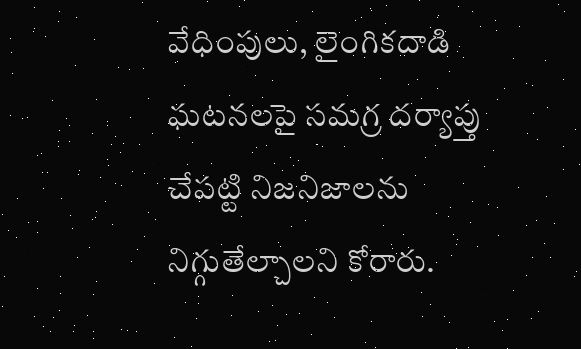వేధింపులు, లైంగికదాడి ఘటనలపై సమగ్ర దర్యాప్తు చేపట్టి నిజనిజాలను నిగ్గుతేల్చాలని కోరారు.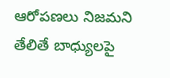ఆరోపణలు నిజమని తేలితే బాధ్యులపై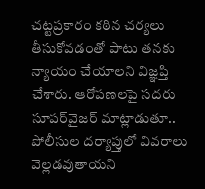చట్టప్రకారం కఠిన చర్యలు తీసుకోవడంతో పాటు తనకు న్యాయం చేయాలని విజ్ఞప్తి చేశారు. ఆరోపణలపై సదరు సూపర్‌వైజర్ మాట్లాడుతూ.. పోలీసుల దర్యాప్తులో వివరాలు వెల్లడవుతాయని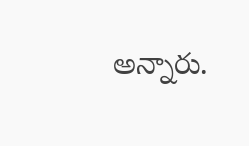అన్నారు.